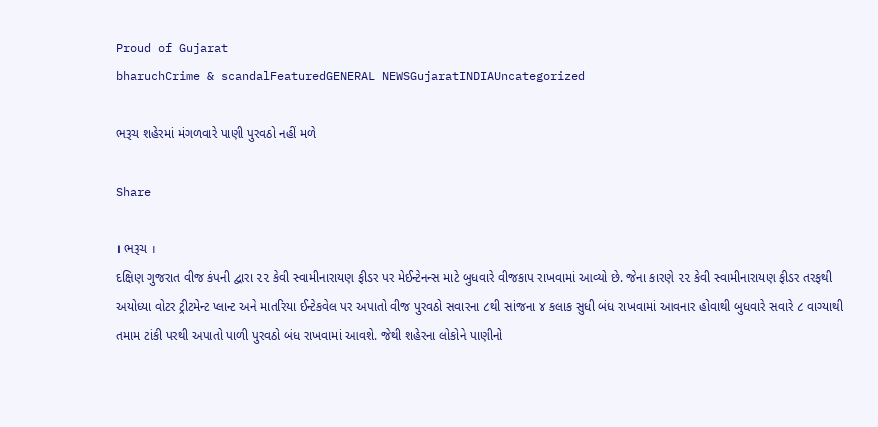Proud of Gujarat
bharuchCrime & scandalFeaturedGENERAL NEWSGujaratINDIAUncategorized

ભરૂચ શહેરમાં મંગળવારે પાણી પુરવઠો નહીં મળે

Share

। ભરૂચ ।
દક્ષિણ ગુજરાત વીજ કંપની દ્વારા ૨૨ કેવી સ્વામીનારાયણ ફીડર પર મેઈન્ટેનન્સ માટે બુધવારે વીજકાપ રાખવામાં આવ્યો છે. જેના કારણે ૨૨ કેવી સ્વામીનારાયણ ફીડર તરફથી અયોધ્યા વોટર ટ્રીટમેન્ટ પ્લાન્ટ અને માતરિયા ઈન્ટેકવેલ પર અપાતો વીજ પુરવઠો સવારના ૮થી સાંજના ૪ કલાક સુધી બંધ રાખવામાં આવનાર હોવાથી બુધવારે સવારે ૮ વાગ્યાથી તમામ ટાંકી પરથી અપાતો પાળી પુરવઠો બંધ રાખવામાં આવશે. જેથી શહેરના લોકોને પાણીનો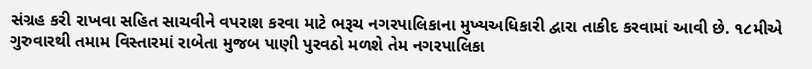સંગ્રહ કરી રાખવા સહિત સાચવીને વપરાશ કરવા માટે ભરૂચ નગરપાલિકાના મુખ્યઅધિકારી દ્વારા તાકીદ કરવામાં આવી છે. ૧૮મીએ ગુરુવારથી તમામ વિસ્તારમાં રાબેતા મુજબ પાણી પુરવઠો મળશે તેમ નગરપાલિકા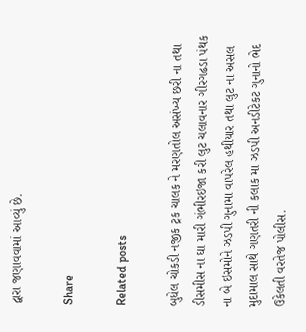દ્વારા જણાવવામાં આવ્યું છે.

Share

Related posts

બુધેલ ચોકડી નજીક ટ્રક ચાલક ને મરણતોલ અસંખ્ય છરી ના તથા ડીસમીસ ના ઘા મારી ગંભીરઇજા કરી લુટ ચલાવનાર ગીરગઢડા પંથક ના બે ઇસમોને ઝડપી ગુનામા વાપરેલ હથીયાર તથા લુટ ના અસલ મુદામાલ સાથે ગણતરી ની કલાક મા ઝડપી અનડીટેકટ ગુનાનો ભેદ ઉકેલતી વરતેજ પોલીસ.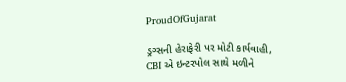ProudOfGujarat

ડ્રગ્સની હેરાફેરી પર મોટી કાર્યવાહી, CBI એ ઇન્ટરપોલ સાથે મળીને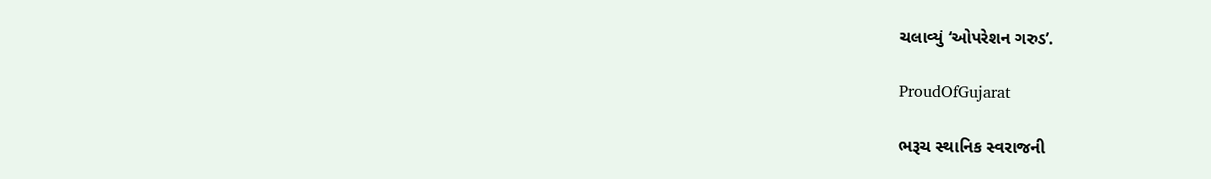ચલાવ્યું ‘ઓપરેશન ગરુડ’.

ProudOfGujarat

ભરૂચ સ્થાનિક સ્વરાજની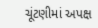ચૂંટણીમાં અપક્ષ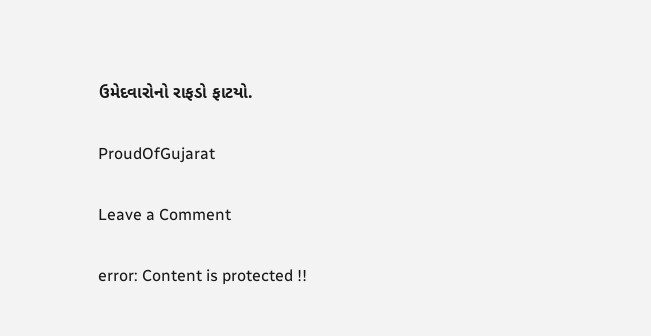ઉમેદવારોનો રાફડો ફાટયો.

ProudOfGujarat

Leave a Comment

error: Content is protected !!